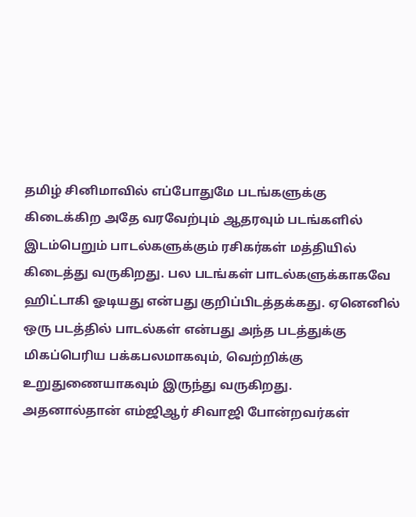தமிழ் சினிமாவில் எப்போதுமே படங்களுக்கு கிடைக்கிற அதே வரவேற்பும் ஆதரவும் படங்களில் இடம்பெறும் பாடல்களுக்கும் ரசிகர்கள் மத்தியில் கிடைத்து வருகிறது. பல படங்கள் பாடல்களுக்காகவே ஹிட்டாகி ஓடியது என்பது குறிப்பிடத்தக்கது. ஏனெனில் ஒரு படத்தில் பாடல்கள் என்பது அந்த படத்துக்கு மிகப்பெரிய பக்கபலமாகவும், வெற்றிக்கு உறுதுணையாகவும் இருந்து வருகிறது.
அதனால்தான் எம்ஜிஆர் சிவாஜி போன்றவர்கள்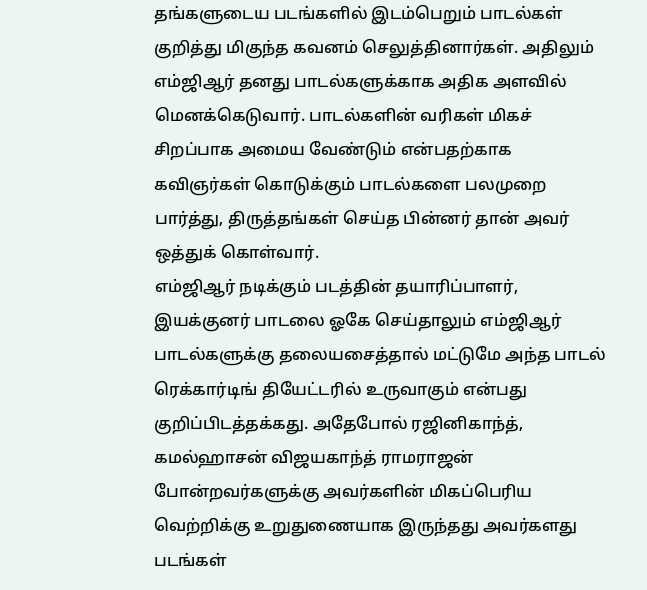தங்களுடைய படங்களில் இடம்பெறும் பாடல்கள் குறித்து மிகுந்த கவனம் செலுத்தினார்கள். அதிலும் எம்ஜிஆர் தனது பாடல்களுக்காக அதிக அளவில் மெனக்கெடுவார். பாடல்களின் வரிகள் மிகச் சிறப்பாக அமைய வேண்டும் என்பதற்காக கவிஞர்கள் கொடுக்கும் பாடல்களை பலமுறை பார்த்து, திருத்தங்கள் செய்த பின்னர் தான் அவர் ஒத்துக் கொள்வார்.
எம்ஜிஆர் நடிக்கும் படத்தின் தயாரிப்பாளர், இயக்குனர் பாடலை ஓகே செய்தாலும் எம்ஜிஆர் பாடல்களுக்கு தலையசைத்தால் மட்டுமே அந்த பாடல் ரெக்கார்டிங் தியேட்டரில் உருவாகும் என்பது குறிப்பிடத்தக்கது. அதேபோல் ரஜினிகாந்த், கமல்ஹாசன் விஜயகாந்த் ராமராஜன் போன்றவர்களுக்கு அவர்களின் மிகப்பெரிய வெற்றிக்கு உறுதுணையாக இருந்தது அவர்களது படங்கள்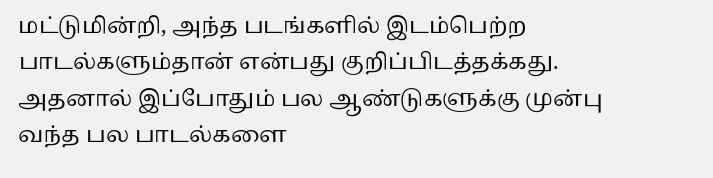மட்டுமின்றி, அந்த படங்களில் இடம்பெற்ற பாடல்களும்தான் என்பது குறிப்பிடத்தக்கது.
அதனால் இப்போதும் பல ஆண்டுகளுக்கு முன்பு வந்த பல பாடல்களை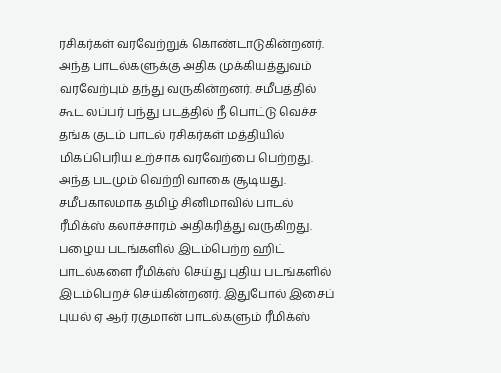ரசிகர்கள் வரவேற்றுக் கொண்டாடுகின்றனர். அந்த பாடல்களுக்கு அதிக முக்கியத்துவம் வரவேற்பும் தந்து வருகின்றனர். சமீபத்தில் கூட லப்பர் பந்து படத்தில் நீ பொட்டு வெச்ச தங்க குடம் பாடல் ரசிகர்கள் மத்தியில் மிகப்பெரிய உற்சாக வரவேற்பை பெற்றது. அந்த படமும் வெற்றி வாகை சூடியது.
சமீபகாலமாக தமிழ் சினிமாவில் பாடல் ரீமிக்ஸ் கலாச்சாரம் அதிகரித்து வருகிறது. பழைய படங்களில் இடம்பெற்ற ஹிட் பாடல்களை ரீமிக்ஸ் செய்து புதிய படங்களில் இடம்பெறச் செய்கின்றனர். இதுபோல் இசைப் புயல் ஏ ஆர் ரகுமான் பாடல்களும் ரீமிக்ஸ்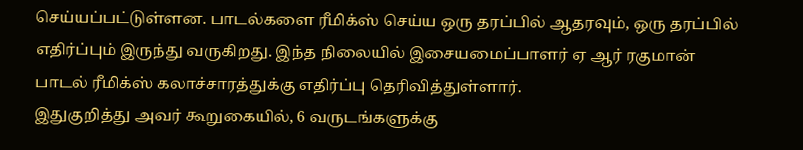செய்யப்பட்டுள்ளன. பாடல்களை ரீமிக்ஸ் செய்ய ஒரு தரப்பில் ஆதரவும், ஒரு தரப்பில் எதிர்ப்பும் இருந்து வருகிறது. இந்த நிலையில் இசையமைப்பாளர் ஏ ஆர் ரகுமான் பாடல் ரீமிக்ஸ் கலாச்சாரத்துக்கு எதிர்ப்பு தெரிவித்துள்ளார்.
இதுகுறித்து அவர் கூறுகையில், 6 வருடங்களுக்கு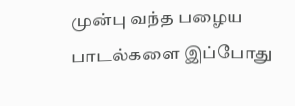முன்பு வந்த பழைய பாடல்களை இப்போது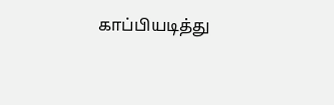காப்பியடித்து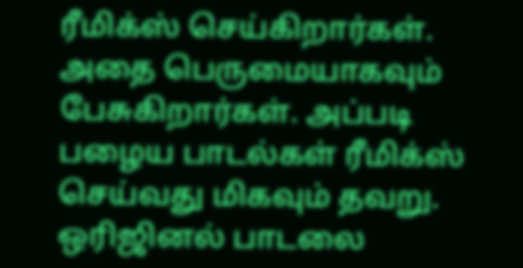ரீமிக்ஸ் செய்கிறார்கள். அதை பெருமையாகவும் பேசுகிறார்கள். அப்படி பழைய பாடல்கள் ரீமிக்ஸ் செய்வது மிகவும் தவறு. ஒரிஜினல் பாடலை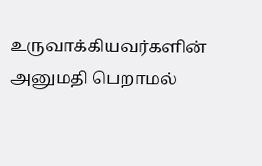உருவாக்கியவர்களின் அனுமதி பெறாமல்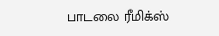பாடலை ரீமிக்ஸ்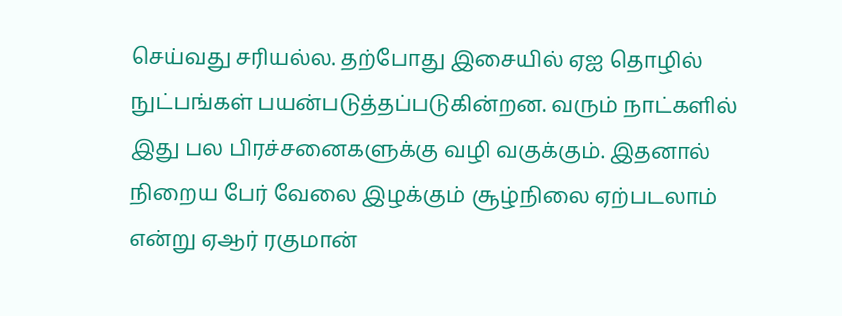செய்வது சரியல்ல. தற்போது இசையில் ஏஐ தொழில் நுட்பங்கள் பயன்படுத்தப்படுகின்றன. வரும் நாட்களில் இது பல பிரச்சனைகளுக்கு வழி வகுக்கும். இதனால் நிறைய பேர் வேலை இழக்கும் சூழ்நிலை ஏற்படலாம் என்று ஏஆர் ரகுமான்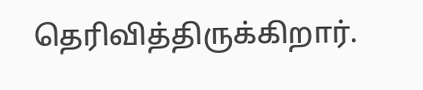தெரிவித்திருக்கிறார்.